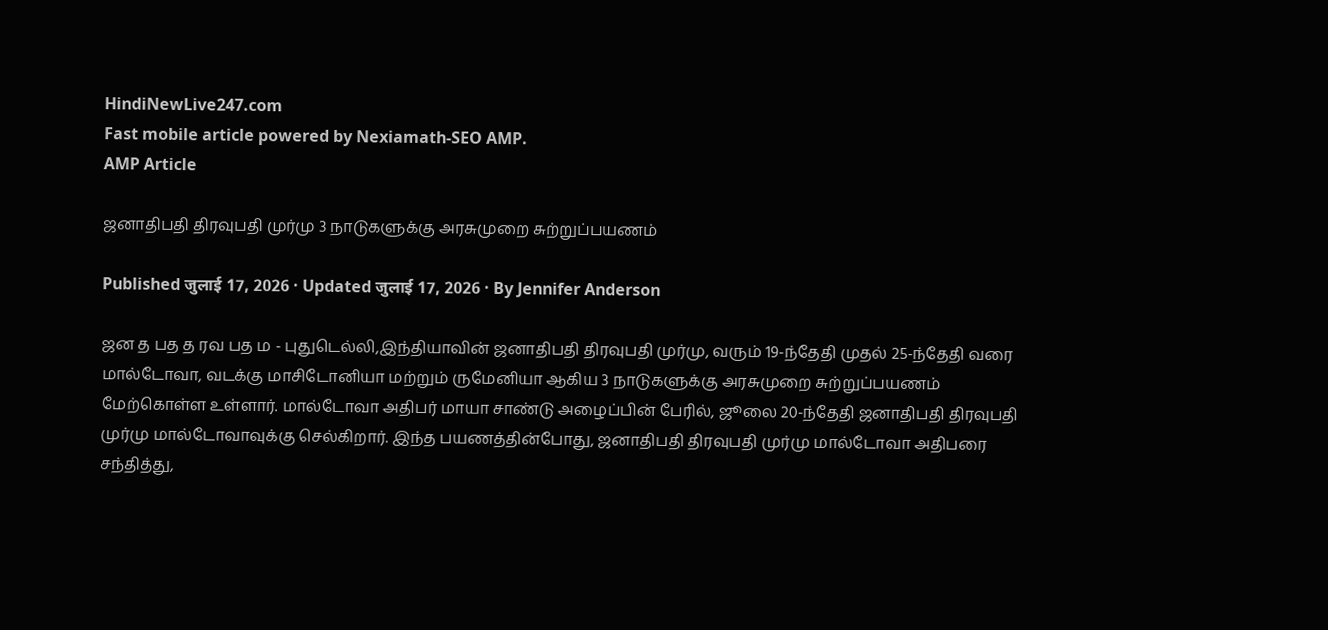HindiNewLive247.com
Fast mobile article powered by Nexiamath-SEO AMP.
AMP Article

ஜனாதிபதி திரவுபதி முர்மு 3 நாடுகளுக்கு அரசுமுறை சுற்றுப்பயணம்

Published जुलाई 17, 2026 · Updated जुलाई 17, 2026 · By Jennifer Anderson

ஜன த பத த ரவ பத ம - புதுடெல்லி,இந்தியாவின் ஜனாதிபதி திரவுபதி முர்மு, வரும் 19-ந்தேதி முதல் 25-ந்தேதி வரை மால்டோவா, வடக்கு மாசிடோனியா மற்றும் ருமேனியா ஆகிய 3 நாடுகளுக்கு அரசுமுறை சுற்றுப்பயணம் மேற்கொள்ள உள்ளார். மால்டோவா அதிபர் மாயா சாண்டு அழைப்பின் பேரில், ஜூலை 20-ந்தேதி ஜனாதிபதி திரவுபதி முர்மு மால்டோவாவுக்கு செல்கிறார். இந்த பயணத்தின்போது, ஜனாதிபதி திரவுபதி முர்மு மால்டோவா அதிபரை சந்தித்து,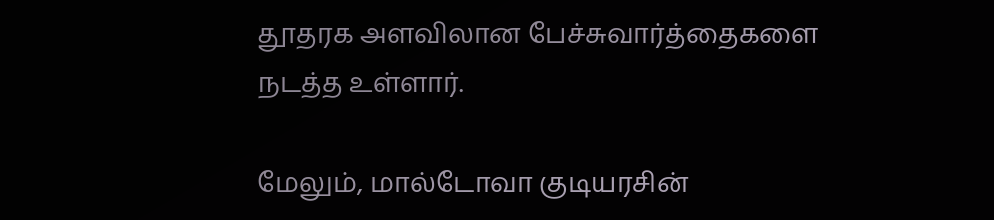தூதரக அளவிலான பேச்சுவார்த்தைகளை நடத்த உள்ளார்.

மேலும், மால்டோவா குடியரசின்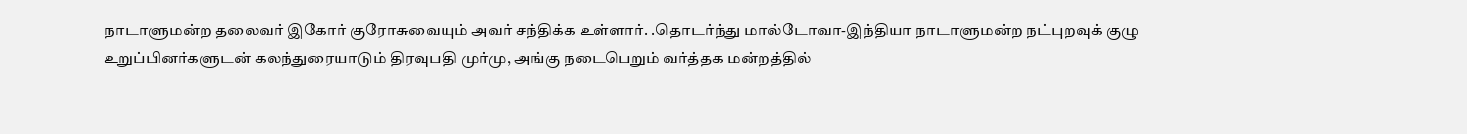நாடாளுமன்ற தலைவர் இகோர் குரோசுவையும் அவர் சந்திக்க உள்ளார். .தொடர்ந்து மால்டோவா-இந்தியா நாடாளுமன்ற நட்புறவுக் குழு உறுப்பினர்களுடன் கலந்துரையாடும் திரவுபதி முர்மு, அங்கு நடைபெறும் வர்த்தக மன்றத்தில்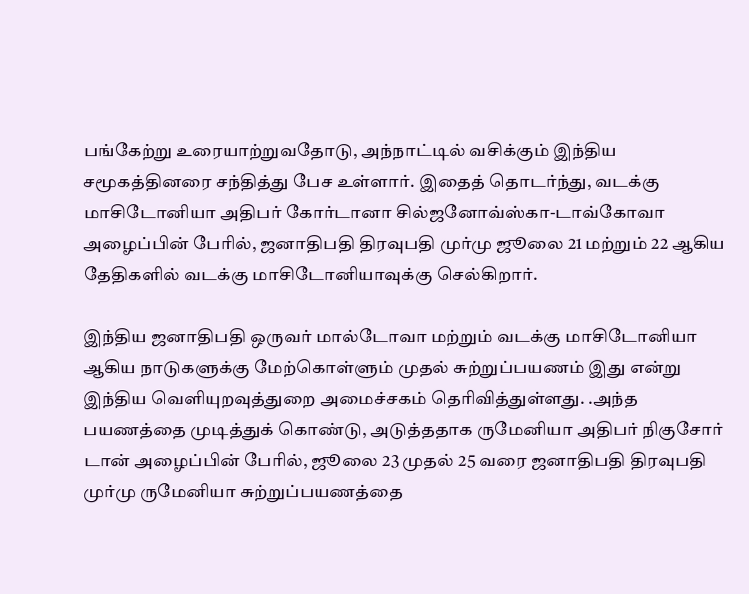பங்கேற்று உரையாற்றுவதோடு, அந்நாட்டில் வசிக்கும் இந்திய சமூகத்தினரை சந்தித்து பேச உள்ளார். இதைத் தொடர்ந்து, வடக்கு மாசிடோனியா அதிபர் கோர்டானா சில்ஜனோவ்ஸ்கா-டாவ்கோவா அழைப்பின் பேரில், ஜனாதிபதி திரவுபதி முர்மு ஜூலை 21 மற்றும் 22 ஆகிய தேதிகளில் வடக்கு மாசிடோனியாவுக்கு செல்கிறார்.

இந்திய ஜனாதிபதி ஒருவர் மால்டோவா மற்றும் வடக்கு மாசிடோனியா ஆகிய நாடுகளுக்கு மேற்கொள்ளும் முதல் சுற்றுப்பயணம் இது என்று இந்திய வெளியுறவுத்துறை அமைச்சகம் தெரிவித்துள்ளது. .அந்த பயணத்தை முடித்துக் கொண்டு, அடுத்ததாக ருமேனியா அதிபர் நிகுசோர் டான் அழைப்பின் பேரில், ஜூலை 23 முதல் 25 வரை ஜனாதிபதி திரவுபதி முர்மு ருமேனியா சுற்றுப்பயணத்தை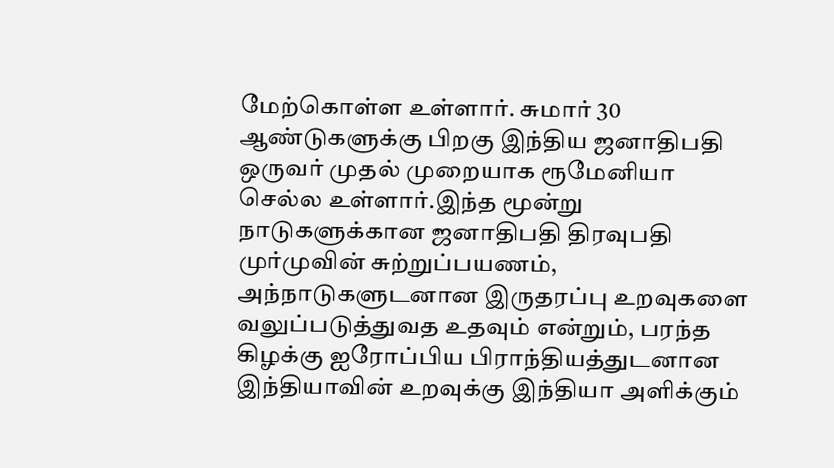மேற்கொள்ள உள்ளார். சுமார் 30 ஆண்டுகளுக்கு பிறகு இந்திய ஜனாதிபதி ஒருவர் முதல் முறையாக ரூமேனியா செல்ல உள்ளார்.இந்த மூன்று நாடுகளுக்கான ஜனாதிபதி திரவுபதி முர்முவின் சுற்றுப்பயணம், அந்நாடுகளுடனான இருதரப்பு உறவுகளை வலுப்படுத்துவத உதவும் என்றும், பரந்த கிழக்கு ஐரோப்பிய பிராந்தியத்துடனான இந்தியாவின் உறவுக்கு இந்தியா அளிக்கும்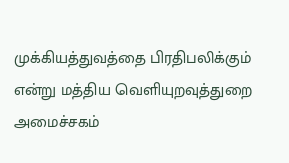முக்கியத்துவத்தை பிரதிபலிக்கும் என்று மத்திய வெளியுறவுத்துறை அமைச்சகம்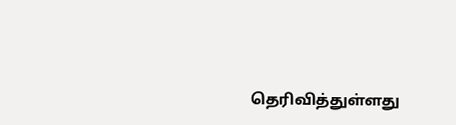தெரிவித்துள்ளது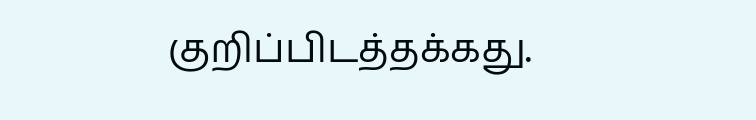குறிப்பிடத்தக்கது.